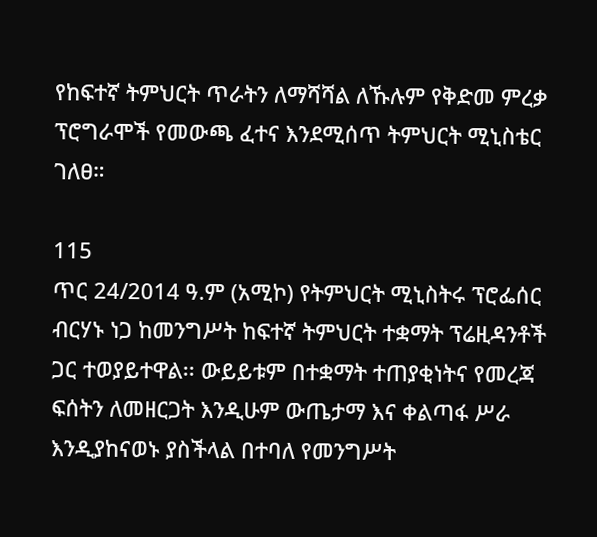የከፍተኛ ትምህርት ጥራትን ለማሻሻል ለኹሉም የቅድመ ምረቃ ፕሮግራሞች የመውጫ ፈተና እንደሚሰጥ ትምህርት ሚኒስቴር ገለፀ።

115
ጥር 24/2014 ዓ.ም (አሚኮ) የትምህርት ሚኒስትሩ ፕሮፌሰር ብርሃኑ ነጋ ከመንግሥት ከፍተኛ ትምህርት ተቋማት ፕሬዚዳንቶች ጋር ተወያይተዋል፡፡ ውይይቱም በተቋማት ተጠያቂነትና የመረጃ ፍሰትን ለመዘርጋት እንዲሁም ውጤታማ እና ቀልጣፋ ሥራ እንዲያከናወኑ ያስችላል በተባለ የመንግሥት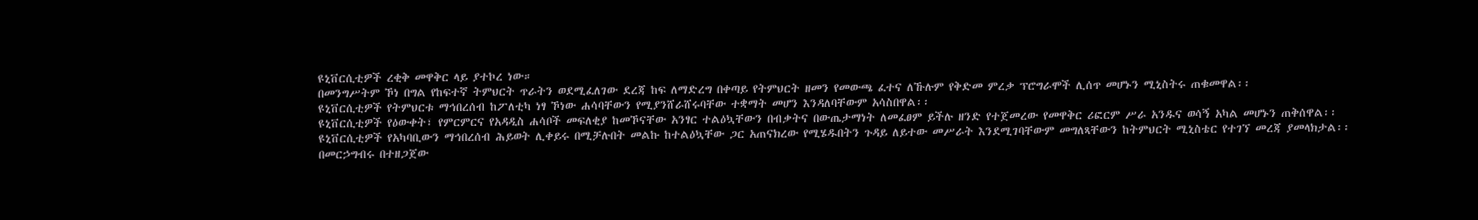ዩኒቨርሲቲዎች ረቂቅ መዋቅር ላይ ያተኮረ ነው።
በመንግሥትም ኾነ በግል የከፍተኛ ትምህርት ጥራትን ወደሚፈለገው ደረጃ ከፍ ለማድረግ በቀጣይ የትምህርት ዘመን የመውጫ ፈተና ለኹሉም የቅድመ ምረቃ ፕሮግራሞች ሊሰጥ መሆኑን ሚኒስትሩ ጠቁመዋል፡፡
ዩኒቨርሲቲዎች የትምህርቱ ማኅበረሰብ ከፖለቲካ ነፃ ኾነው ሐሳባቸውን የሚያንሸራሸሩባቸው ተቋማት መሆን እንዳለባቸውም አሳስበዋል፡፡
ዩኒቨርሲቲዎች የዕውቀት፣ የምርምርና የአዳዲስ ሐሳቦች መፍለቂያ ከመኾናቸው አንፃር ተልዕኳቸውን በብቃትና በውጤታማነት ለመፈፀም ይችሉ ዘንድ የተጀመረው የመዋቅር ሪፎርም ሥራ አንዱና ወሳኝ አካል መሆኑን ጠቅሰዋል፡፡
ዩኒቨርሲቲዎች የአካባቢውን ማኅበረሰብ ሕይወት ሊቀይሩ በሚቻሉበት መልኩ ከተልዕኳቸው ጋር አጠናክረው የሚሄዱበትን ጉዳይ ለይተው መሥራት እንደሚገባቸውም መግለጻቸውን ከትምህርት ሚኒስቴር የተገኘ መረጃ ያመላክታል፡፡
በመርኃግብሩ በተዘጋጀው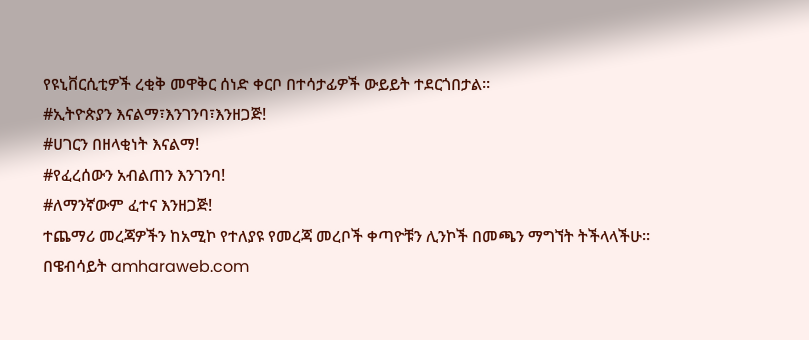የዩኒቨርሲቲዎች ረቂቅ መዋቅር ሰነድ ቀርቦ በተሳታፊዎች ውይይት ተደርጎበታል፡፡
#ኢትዮጵያን እናልማ፣እንገንባ፣እንዘጋጅ!
#ሀገርን በዘላቂነት እናልማ!
#የፈረሰውን አብልጠን እንገንባ!
#ለማንኛውም ፈተና እንዘጋጅ!
ተጨማሪ መረጃዎችን ከአሚኮ የተለያዩ የመረጃ መረቦች ቀጣዮቹን ሊንኮች በመጫን ማግኘት ትችላላችሁ፡፡
በዌብሳይት amharaweb.com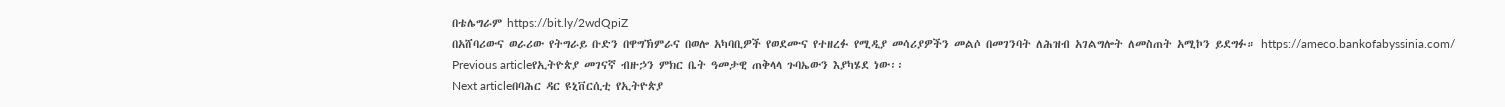በቴሌግራም https://bit.ly/2wdQpiZ
በአሸባሪውና ወራሪው የትግራይ ቡድን በዋግኽምራና በወሎ አካባቢዎች የወደሙና የተዘረፉ የሚዲያ መሳሪያዎችን መልሶ በመገንባት ለሕዝብ አገልግሎት ለመስጠት አሚኮን ይደግፉ። https://ameco.bankofabyssinia.com/
Previous articleየኢትዮጵያ መገናኛ ብዙኃን ምክር ቤት ዓመታዊ ጠቅላላ ጉባኤውን እያካሄደ ነው፡፡
Next articleበባሕር ዳር ዩኒቨርሲቲ የኢትዮጵያ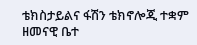ቴክስታይልና ፋሽን ቴክኖሎጂ ተቋም ዘመናዊ ቤተ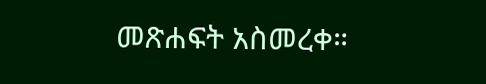መጽሐፍት አስመረቀ።